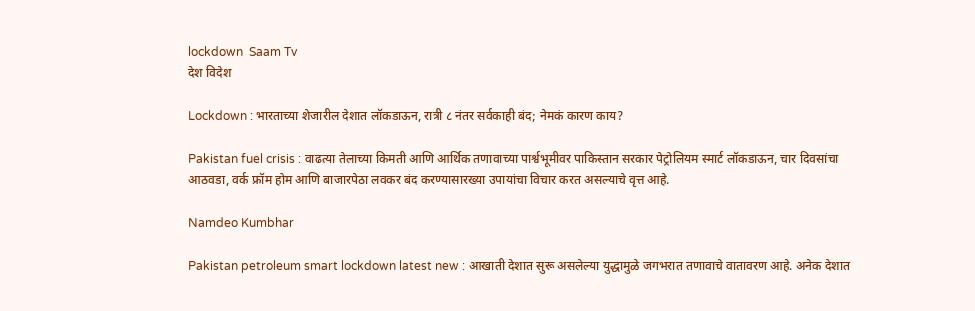lockdown  Saam Tv
देश विदेश

Lockdown : भारताच्या शेजारील देशात लॉकडाऊन, रात्री ८ नंतर सर्वकाही बंद; नेमकं कारण काय?

Pakistan fuel crisis : वाढत्या तेलाच्या किमती आणि आर्थिक तणावाच्या पार्श्वभूमीवर पाकिस्तान सरकार पेट्रोलियम स्मार्ट लॉकडाऊन, चार दिवसांचा आठवडा, वर्क फ्रॉम होम आणि बाजारपेठा लवकर बंद करण्यासारख्या उपायांचा विचार करत असल्याचे वृत्त आहे.

Namdeo Kumbhar

Pakistan petroleum smart lockdown latest new : आखाती देशात सुरू असलेल्या युद्धामुळे जगभरात तणावाचे वातावरण आहे. अनेक देशात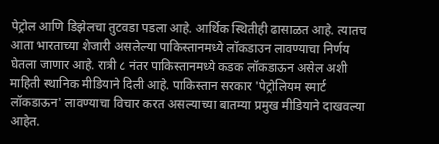पेट्रोल आणि डिझेलचा तुटवडा पडला आहे. आर्थिक स्थितीही ढासाळत आहे. त्यातच आता भारताच्या शेजारी असलेल्या पाकिस्तानमध्ये लॉकडाउन लावण्याचा निर्णय घेतला जाणार आहे. रात्री ८ नंतर पाकिस्तानमध्ये कडक लॉकडाऊन असेल अशी माहिती स्थानिक मीडियाने दिली आहे. पाकिस्तान सरकार 'पेट्रोलियम स्मार्ट लॉकडाऊन' लावण्याचा विचार करत असल्याच्या बातम्या प्रमुख मीडियाने दाखवल्या आहेत.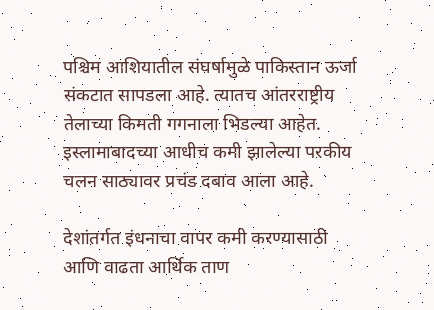पश्चिम आशियातील संघर्षामुळे पाकिस्तान ऊर्जा संकटात सापडला आहे. त्यातच आंतरराष्ट्रीय तेलाच्या किमती गगनाला भिडल्या आहेत. इस्लामाबादच्या आधीच कमी झालेल्या परकीय चलन साठ्यावर प्रचंड दबाव आला आहे.

देशांतर्गत इंधनाचा वापर कमी करण्यासाठी आणि वाढता आर्थिक ताण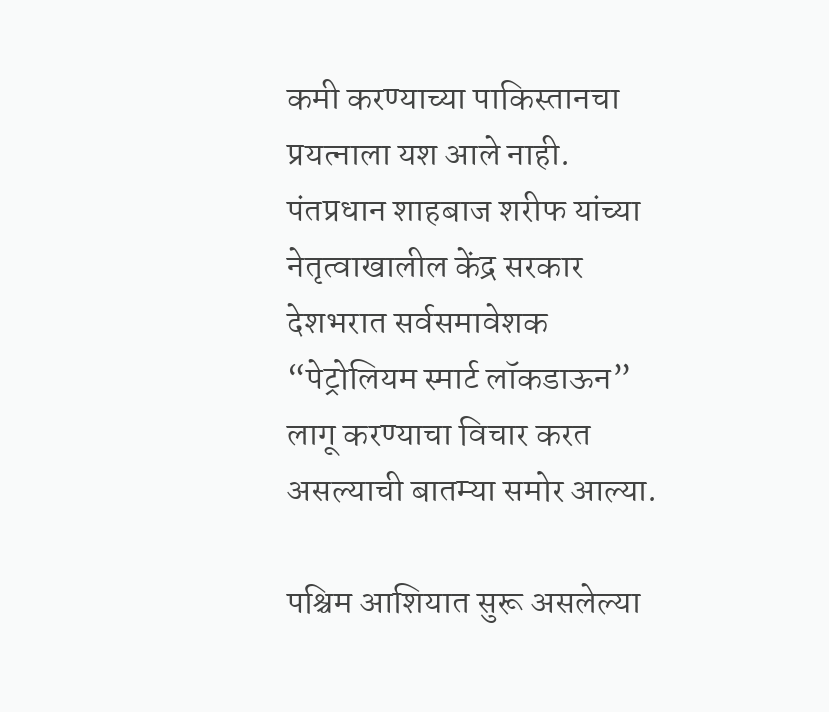कमी करण्याच्या पाकिस्तानचा प्रयत्नाला यश आले नाही. पंतप्रधान शाहबाज शरीफ यांच्या नेतृत्वाखालील केंद्र सरकार देशभरात सर्वसमावेशक “पेट्रोलियम स्मार्ट लॉकडाऊन” लागू करण्याचा विचार करत असल्याची बातम्या समोर आल्या.

पश्चिम आशियात सुरू असलेल्या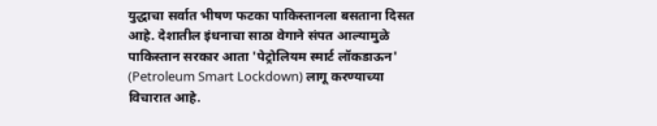युद्धाचा सर्वात भीषण फटका पाकिस्तानला बसताना दिसत आहे. देशातील इंधनाचा साठा वेगाने संपत आल्यामुळे पाकिस्तान सरकार आता 'पेट्रोलियम स्मार्ट लॉकडाऊन' (Petroleum Smart Lockdown) लागू करण्याच्या विचारात आहे.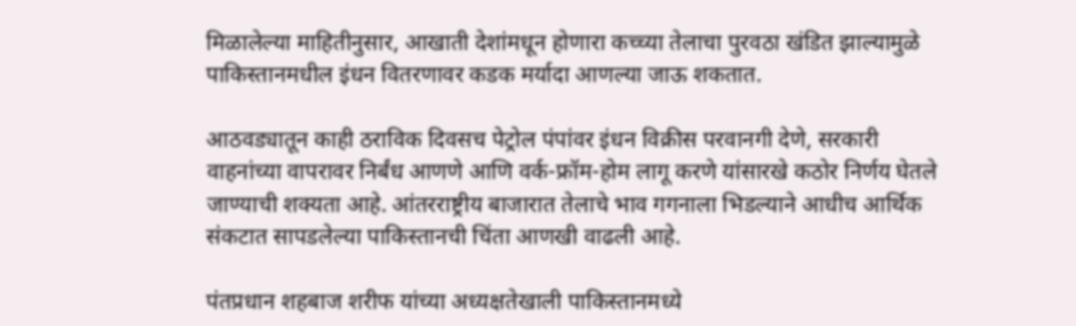मिळालेल्या माहितीनुसार, आखाती देशांमधून होणारा कच्च्या तेलाचा पुरवठा खंडित झाल्यामुळे पाकिस्तानमधील इंधन वितरणावर कडक मर्यादा आणल्या जाऊ शकतात.

आठवड्यातून काही ठराविक दिवसच पेट्रोल पंपांवर इंधन विक्रीस परवानगी देणे, सरकारी वाहनांच्या वापरावर निर्बंध आणणे आणि वर्क-फ्रॉम-होम लागू करणे यांसारखे कठोर निर्णय घेतले जाण्याची शक्यता आहे. आंतरराष्ट्रीय बाजारात तेलाचे भाव गगनाला भिडल्याने आधीच आर्थिक संकटात सापडलेल्या पाकिस्तानची चिंता आणखी वाढली आहे.

पंतप्रधान शहबाज शरीफ यांच्या अध्यक्षतेखाली पाकिस्तानमध्ये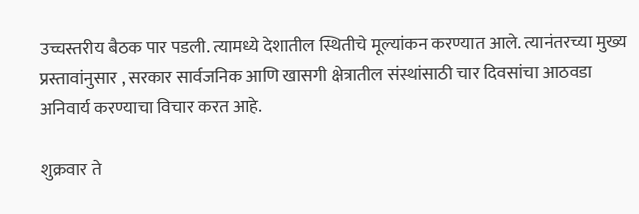उच्चस्तरीय बैठक पार पडली. त्यामध्ये देशातील स्थितीचे मूल्यांकन करण्यात आले. त्यानंतरच्या मुख्य प्रस्तावांनुसार , सरकार सार्वजनिक आणि खासगी क्षेत्रातील संस्थांसाठी चार दिवसांचा आठवडा अनिवार्य करण्याचा विचार करत आहे.

शुक्रवार ते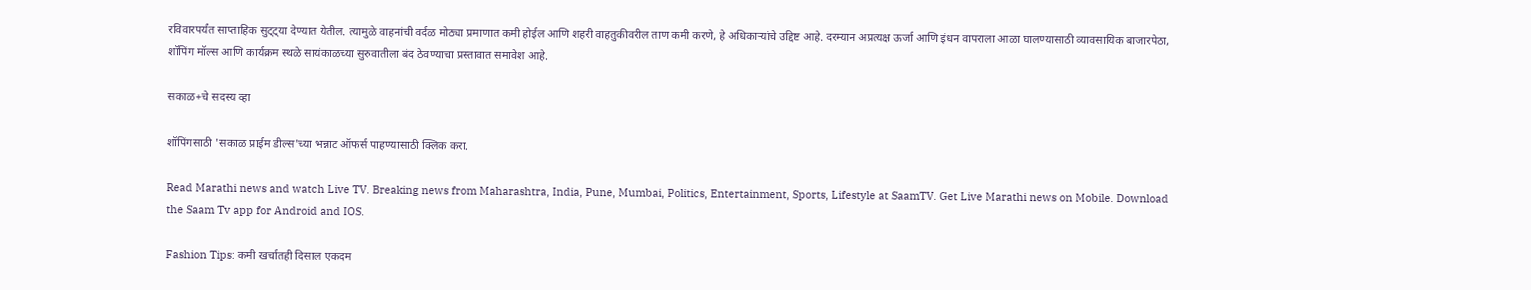रविवारपर्यंत साप्ताहिक सुट्ट्या देण्यात येतील. त्यामुळे वाहनांची वर्दळ मोठ्या प्रमाणात कमी होईल आणि शहरी वाहतुकीवरील ताण कमी करणे, हे अधिकाऱ्यांचे उद्दिष्ट आहे. दरम्यान अप्रत्यक्ष ऊर्जा आणि इंधन वापराला आळा घालण्यासाठी व्यावसायिक बाजारपेठा, शॉपिंग मॉल्स आणि कार्यक्रम स्थळे सायंकाळच्या सुरुवातीला बंद ठेवण्याचा प्रस्तावात समावेश आहे.

सकाळ+चे सदस्य व्हा

शॉपिंगसाठी 'सकाळ प्राईम डील्स'च्या भन्नाट ऑफर्स पाहण्यासाठी क्लिक करा.

Read Marathi news and watch Live TV. Breaking news from Maharashtra, India, Pune, Mumbai, Politics, Entertainment, Sports, Lifestyle at SaamTV. Get Live Marathi news on Mobile. Download the Saam Tv app for Android and IOS.

Fashion Tips: कमी खर्चातही दिसाल एकदम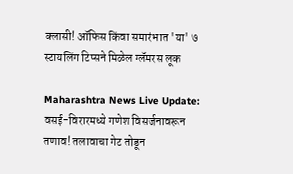क्लासी! ऑफिस किंवा समारंभात 'या' ७ स्टायलिंग टिप्सने मिळेल ग्लॅमरस लूक

Maharashtra News Live Update: वसई-विरारमध्ये गणेश विसर्जनावरून तणाव! तलावाचा गेट तोडून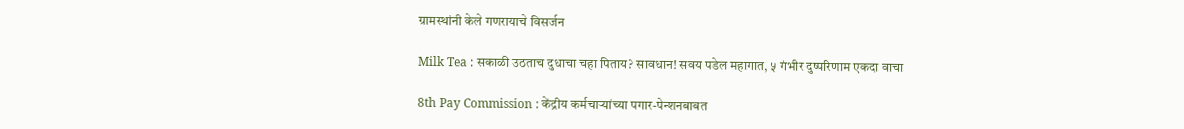ग्रामस्थांनी केले गणरायाचे विसर्जन

Milk Tea : सकाळी उठताच दुधाचा चहा पिताय? सावधान! सवय पडेल महागात, ५ गंभीर दुष्परिणाम एकदा वाचा

8th Pay Commission : केंद्रीय कर्मचाऱ्यांच्या पगार-पेन्शनबाबत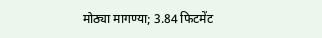मोठ्या मागण्या; 3.84 फिटमेंट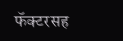फॅक्टरसह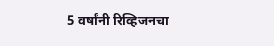5 वर्षांनी रिव्हिजनचा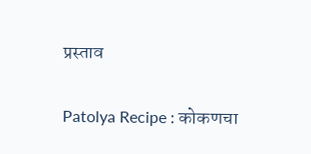प्रस्ताव

Patolya Recipe : कोकणचा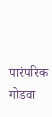पारंपरिक गोडवा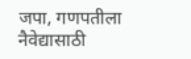जपा, गणपतीला नैवेद्यासाठी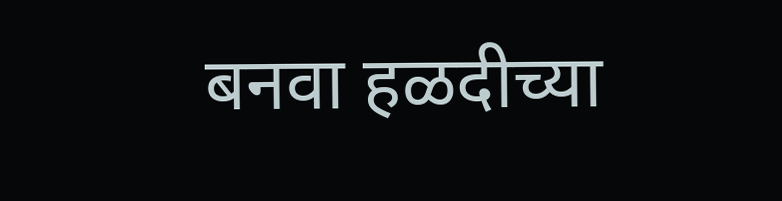बनवा हळदीच्या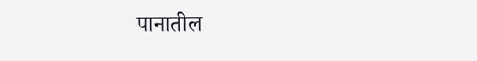पानातील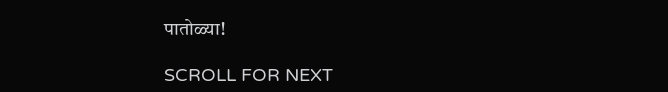पातोळ्या!

SCROLL FOR NEXT